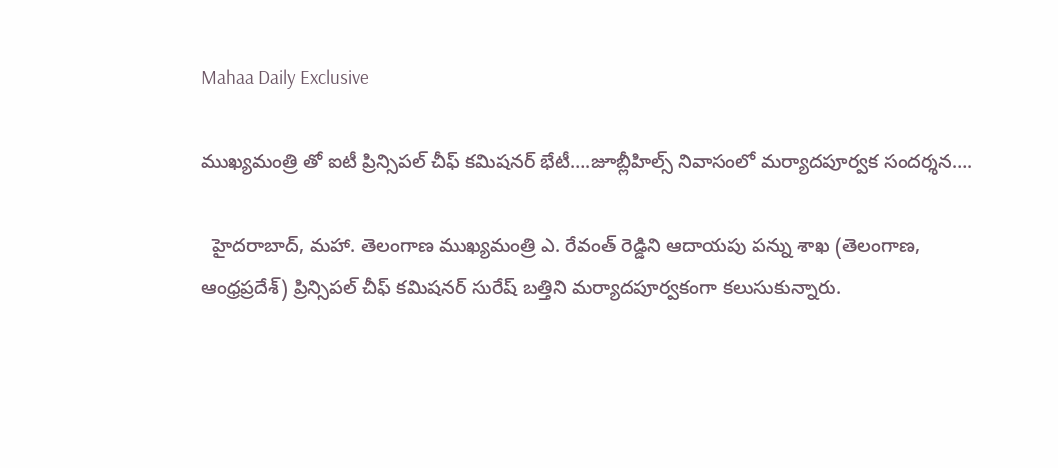Mahaa Daily Exclusive

ముఖ్యమంత్రి తో ఐటీ ప్రిన్సిపల్ చీఫ్ కమిషనర్ భేటీ….జూబ్లీహిల్స్ నివాసంలో మర్యాదపూర్వక సందర్శన….

  హైదరాబాద్, మహా. తెలంగాణ ముఖ్యమంత్రి ఎ. రేవంత్ రెడ్డిని ఆదాయపు పన్ను శాఖ (తెలంగాణ, ఆంధ్రప్రదేశ్) ప్రిన్సిపల్ చీఫ్ కమిషనర్ సురేష్ బత్తిని మర్యాదపూర్వకంగా కలుసుకున్నారు.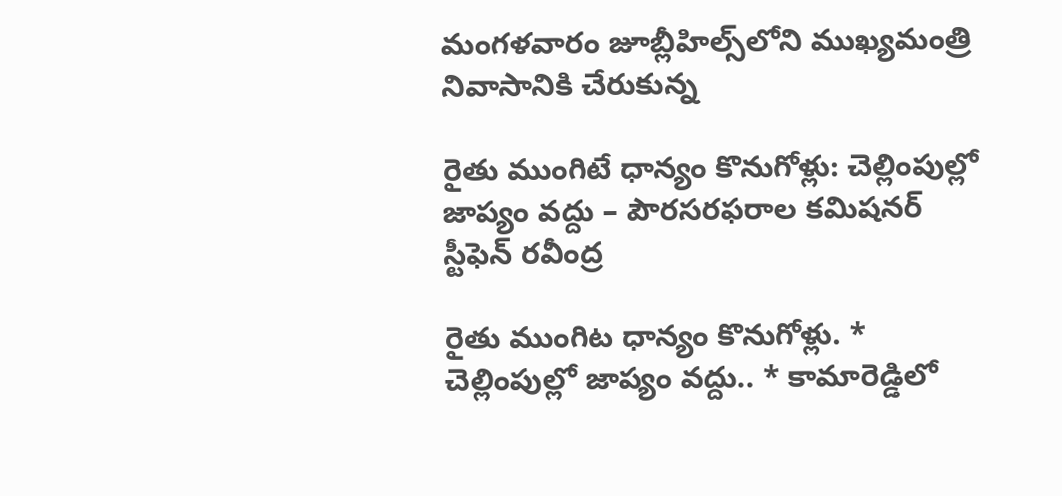మంగళవారం జూబ్లీహిల్స్‌లోని ముఖ్యమంత్రి నివాసానికి చేరుకున్న

రైతు ముంగిటే ధాన్యం కొనుగోళ్లు: చెల్లింపుల్లో జాప్యం వద్దు – పౌరసరఫరాల కమిషనర్ స్టీఫెన్ రవీంద్ర

రైతు ముంగిట ధాన్యం కొనుగోళ్లు. * చెల్లింపుల్లో జాప్యం వద్దు.. * కామారెడ్డిలో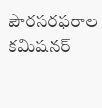పౌరసరఫరాల కమిషనర్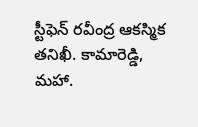స్టీఫెన్ రవీంద్ర ఆకస్మిక తనిఖీ. కామారెడ్డి, మహా.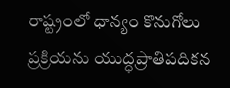రాష్ట్రంలో ధాన్యం కొనుగోలు ప్రక్రియను యుద్ధప్రాతిపదికన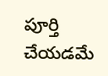పూర్తి చేయడమే